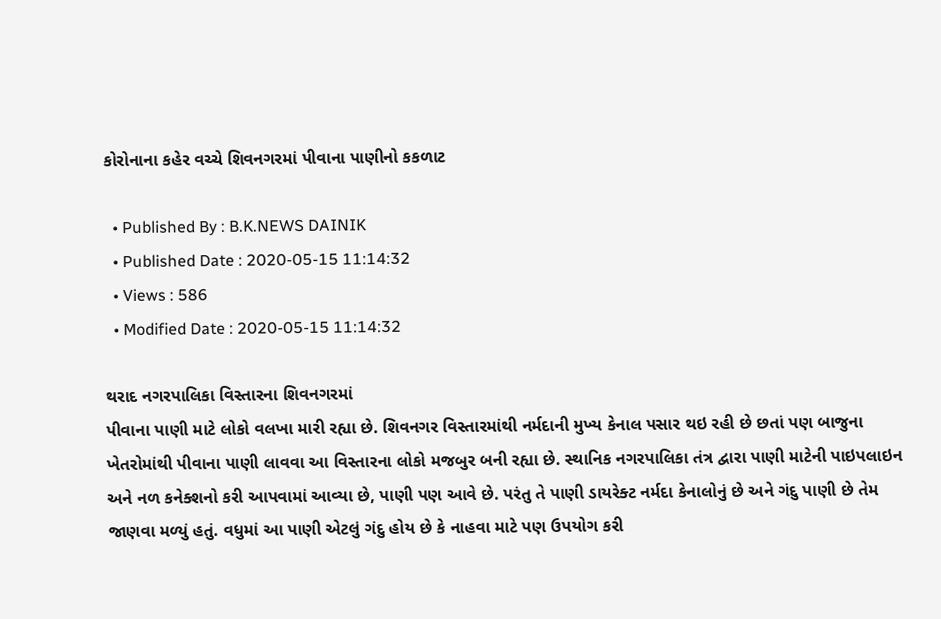કોરોનાના કહેર વચ્ચે શિવનગરમાં પીવાના પાણીનો કકળાટ

  • Published By : B.K.NEWS DAINIK
  • Published Date : 2020-05-15 11:14:32
  • Views : 586
  • Modified Date : 2020-05-15 11:14:32

થરાદ નગરપાલિકા વિસ્તારના શિવનગરમાં
પીવાના પાણી માટે લોકો વલખા મારી રહ્યા છે. શિવનગર વિસ્તારમાંથી નર્મદાની મુખ્ય કેનાલ પસાર થઇ રહી છે છતાં પણ બાજુના ખેતરોમાંથી પીવાના પાણી લાવવા આ વિસ્તારના લોકો મજબુર બની રહ્યા છે. સ્થાનિક નગરપાલિકા તંત્ર દ્વારા પાણી માટેની પાઇપલાઇન અને નળ કનેક્શનો કરી આપવામાં આવ્યા છે, પાણી પણ આવે છે. પરંતુ તે પાણી ડાયરેક્ટ નર્મદા કેનાલોનું છે અને ગંદુ પાણી છે તેમ જાણવા મળ્યું હતું. વધુમાં આ પાણી એટલું ગંદુ હોય છે કે નાહવા માટે પણ ઉપયોગ કરી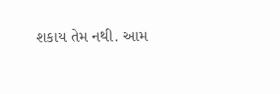શકાય તેમ નથી. આમ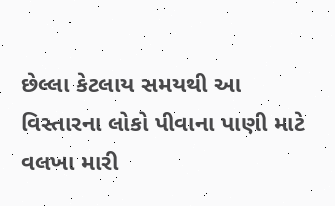છેલ્લા કેટલાય સમયથી આ વિસ્તારના લોકો પીવાના પાણી માટે વલખા મારી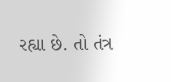રહ્યા છે. તો તંત્ર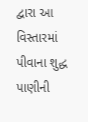દ્વારા આ વિસ્તારમાં પીવાના શુદ્ધ પાણીની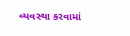વ્યવસ્થા કરવામાં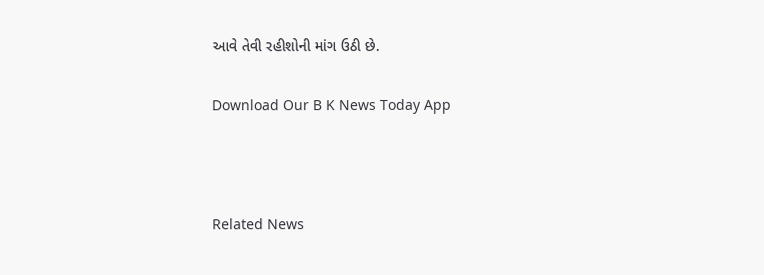આવે તેવી રહીશોની માંગ ઉઠી છે.

Download Our B K News Today App



Related News